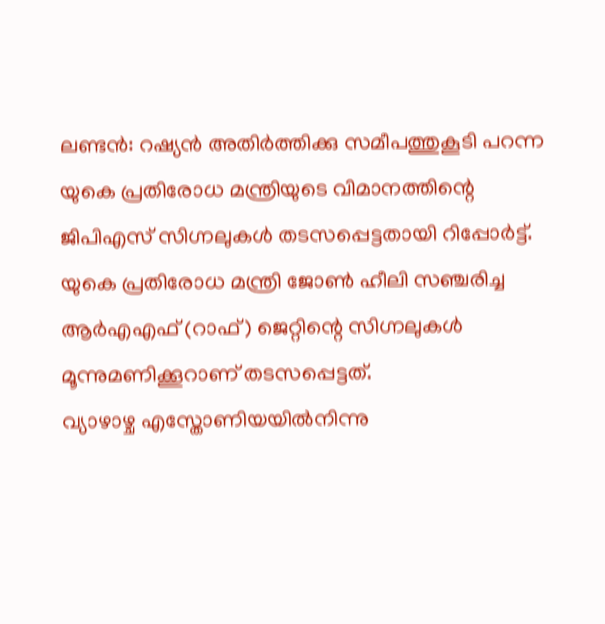ലണ്ടൻ: റഷ്യൻ അതിർത്തിക്കു സമീപത്തുകൂടി പറന്ന യുകെ പ്രതിരോധ മന്ത്രിയുടെ വിമാനത്തിന്റെ ജിപിഎസ് സിഗ്നലുകൾ തടസപ്പെട്ടതായി റിപ്പോർട്ട്. യുകെ പ്രതിരോധ മന്ത്രി ജോൺ ഹീലി സഞ്ചരിച്ച ആർഎഎഫ് (റാഫ്) ജെറ്റിന്റെ സിഗ്നലുകൾ മൂന്നുമണിക്കൂറാണ് തടസപ്പെട്ടത്.
വ്യാഴാഴ്ച എസ്തോണിയയിൽനിന്നു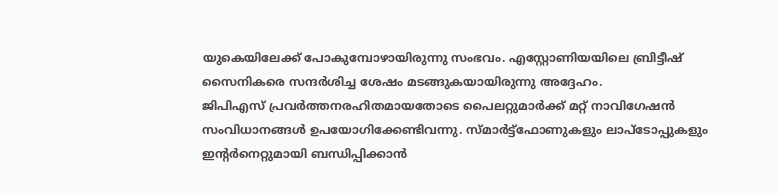യുകെയിലേക്ക് പോകുമ്പോഴായിരുന്നു സംഭവം. എസ്റ്റോണിയയിലെ ബ്രിട്ടീഷ് സൈനികരെ സന്ദർശിച്ച ശേഷം മടങ്ങുകയായിരുന്നു അദ്ദേഹം.
ജിപിഎസ് പ്രവർത്തനരഹിതമായതോടെ പൈലറ്റുമാർക്ക് മറ്റ് നാവിഗേഷൻ സംവിധാനങ്ങൾ ഉപയോഗിക്കേണ്ടിവന്നു. സ്മാർട്ട്ഫോണുകളും ലാപ്ടോപ്പുകളും ഇന്റർനെറ്റുമായി ബന്ധിപ്പിക്കാൻ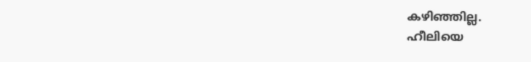കഴിഞ്ഞില്ല.
ഹീലിയെ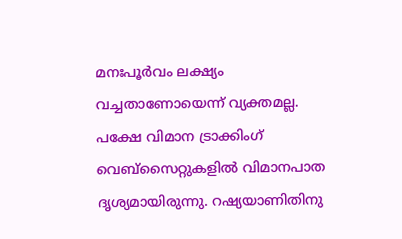മനഃപൂർവം ലക്ഷ്യം വച്ചതാണോയെന്ന് വ്യക്തമല്ല. പക്ഷേ വിമാന ട്രാക്കിംഗ് വെബ്സൈറ്റുകളിൽ വിമാനപാത ദൃശ്യമായിരുന്നു. റഷ്യയാണിതിനു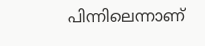പിന്നിലെന്നാണ്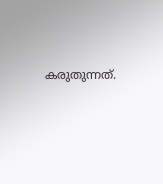കരുതുന്നത്.